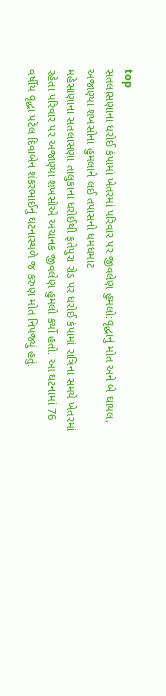top
સતલાસણાના ધરોઈ કંપામાં ખેતરમાં પરિવાર પર જીવલેણ હુમલો:વૃદ્ધાનું મોત અને બે ઘાયલ, અજાણ્યા શખસોના હુમલાને લઈ તપાસનો ધમધમાટ
મહેસાણાના સતલાસણા તાલુકાના ધરોઈથી ફતેપુરા રોડ પર ધરોઈ કંપામાં રાત્રિના સમયે ખેતરમાં રહેતા પરિવાર પર અજાણ્યા શખસોએ અચાનક જીવલેણ હુમલો કર્યો હતો. આ ઘટનામાં 76 વર્ષીય વૃદ્ધા પટેલ દિવાબેન શંકરભાઈનું ઘટનાસ્થળે જ કરુણ મોત નિપજ્યું હતું.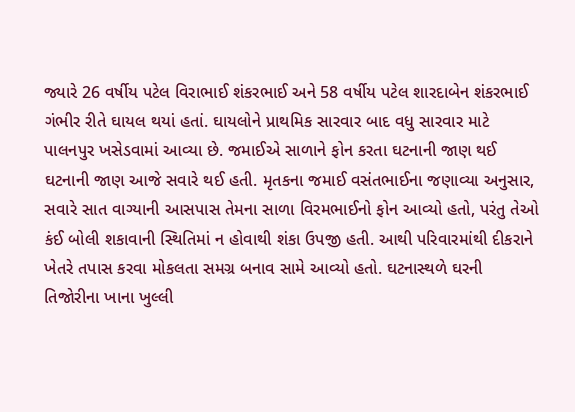જ્યારે 26 વર્ષીય પટેલ વિરાભાઈ શંકરભાઈ અને 58 વર્ષીય પટેલ શારદાબેન શંકરભાઈ ગંભીર રીતે ઘાયલ થયાં હતાં. ઘાયલોને પ્રાથમિક સારવાર બાદ વધુ સારવાર માટે પાલનપુર ખસેડવામાં આવ્યા છે. જમાઈએ સાળાને ફોન કરતા ઘટનાની જાણ થઈ ઘટનાની જાણ આજે સવારે થઈ હતી. મૃતકના જમાઈ વસંતભાઈના જણાવ્યા અનુસાર, સવારે સાત વાગ્યાની આસપાસ તેમના સાળા વિરમભાઈનો ફોન આવ્યો હતો, પરંતુ તેઓ કંઈ બોલી શકાવાની સ્થિતિમાં ન હોવાથી શંકા ઉપજી હતી. આથી પરિવારમાંથી દીકરાને ખેતરે તપાસ કરવા મોકલતા સમગ્ર બનાવ સામે આવ્યો હતો. ઘટનાસ્થળે ઘરની તિજોરીના ખાના ખુલ્લી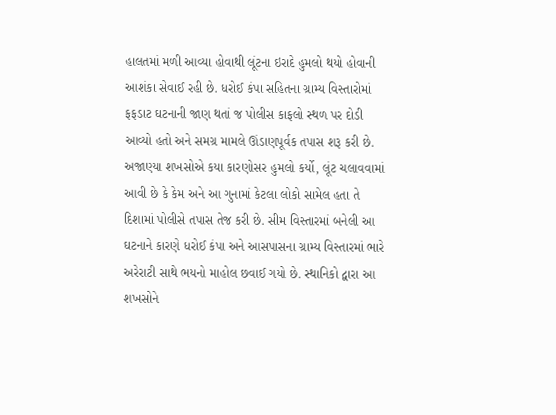હાલતમાં મળી આવ્યા હોવાથી લૂંટના ઇરાદે હુમલો થયો હોવાની આશંકા સેવાઈ રહી છે. ધરોઈ કંપા સહિતના ગ્રામ્ય વિસ્તારોમાં ફફડાટ ઘટનાની જાણ થતાં જ પોલીસ કાફલો સ્થળ પર દોડી આવ્યો હતો અને સમગ્ર મામલે ઊંડાણપૂર્વક તપાસ શરૂ કરી છે. અજાણ્યા શખસોએ કયા કારણોસર હુમલો કર્યો, લૂંટ ચલાવવામાં આવી છે કે કેમ અને આ ગુનામાં કેટલા લોકો સામેલ હતા તે દિશામાં પોલીસે તપાસ તેજ કરી છે. સીમ વિસ્તારમાં બનેલી આ ઘટનાને કારણે ધરોઈ કંપા અને આસપાસના ગ્રામ્ય વિસ્તારમાં ભારે અરેરાટી સાથે ભયનો માહોલ છવાઈ ગયો છે. સ્થાનિકો દ્વારા આ શખસોને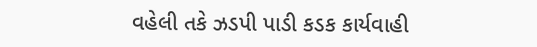વહેલી તકે ઝડપી પાડી કડક કાર્યવાહી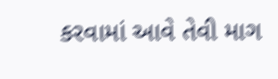કરવામાં આવે તેવી માગ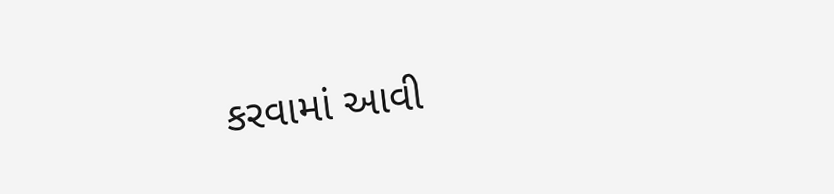કરવામાં આવી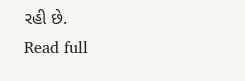રહી છે.
Read full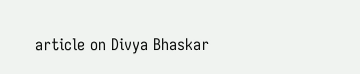article on Divya Bhaskar